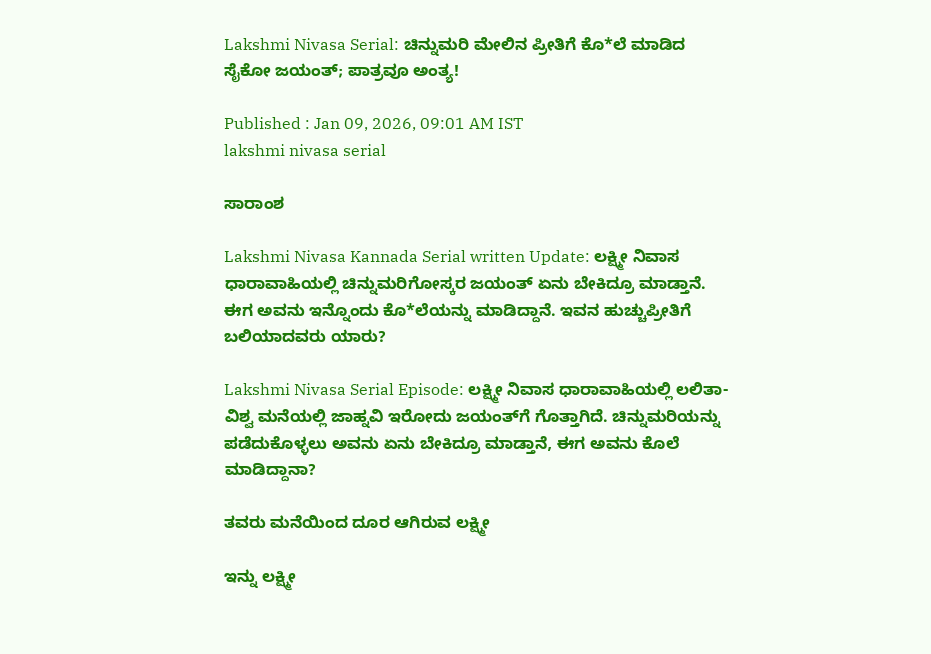Lakshmi Nivasa Serial: ಚಿನ್ನುಮರಿ ಮೇಲಿನ ಪ್ರೀತಿಗೆ ಕೊ*ಲೆ ಮಾಡಿದ ಸೈಕೋ ಜಯಂತ್; ಪಾತ್ರವೂ ಅಂತ್ಯ!

Published : Jan 09, 2026, 09:01 AM IST
lakshmi nivasa serial

ಸಾರಾಂಶ

Lakshmi Nivasa Kannada Serial written Update: ಲಕ್ಷ್ಮೀ ನಿವಾಸ ಧಾರಾವಾಹಿಯಲ್ಲಿ ಚಿನ್ನುಮರಿಗೋಸ್ಕರ ಜಯಂತ್‌ ಏನು ಬೇಕಿದ್ರೂ ಮಾಡ್ತಾನೆ. ಈಗ ಅವನು ಇನ್ನೊಂದು ಕೊ*ಲೆಯನ್ನು ಮಾಡಿದ್ದಾನೆ. ಇವನ ಹುಚ್ಚುಪ್ರೀತಿಗೆ ಬಲಿಯಾದವರು ಯಾರು?

Lakshmi Nivasa Serial Episode: ಲಕ್ಷ್ಮೀ ನಿವಾಸ ಧಾರಾವಾಹಿಯಲ್ಲಿ ಲಲಿತಾ-ವಿಶ್ವ ಮನೆಯಲ್ಲಿ ಜಾಹ್ನವಿ ಇರೋದು ಜಯಂತ್‌ಗೆ ಗೊತ್ತಾಗಿದೆ. ಚಿನ್ನುಮರಿಯನ್ನು ಪಡೆದುಕೊಳ್ಳಲು ಅವನು ಏನು ಬೇಕಿದ್ರೂ ಮಾಡ್ತಾನೆ, ಈಗ ಅವನು ಕೊಲೆ ಮಾಡಿದ್ದಾನಾ?

ತವರು ಮನೆಯಿಂದ ದೂರ ಆಗಿರುವ ಲಕ್ಷ್ಮೀ

ಇನ್ನು ಲಕ್ಷ್ಮೀ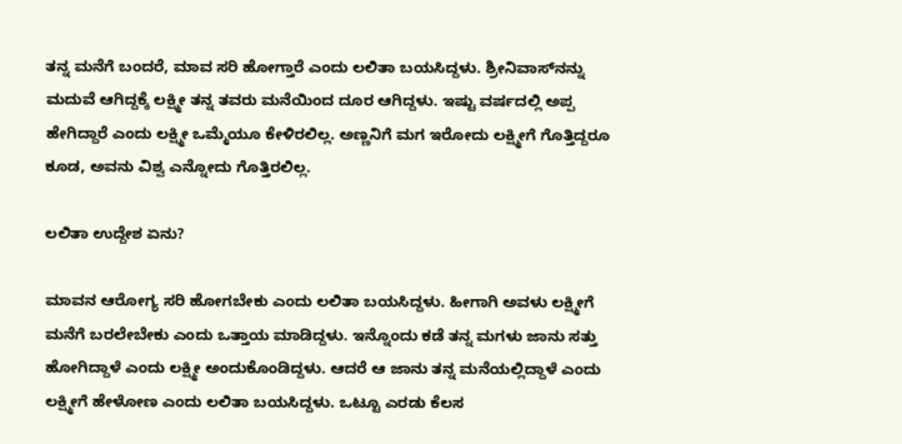ತನ್ನ ಮನೆಗೆ ಬಂದರೆ, ಮಾವ ಸರಿ ಹೋಗ್ತಾರೆ ಎಂದು ಲಲಿತಾ ಬಯಸಿದ್ದಳು. ಶ್ರೀನಿವಾಸ್‌ನನ್ನು ಮದುವೆ ಆಗಿದ್ದಕ್ಕೆ ಲಕ್ಷ್ಮೀ ತನ್ನ ತವರು ಮನೆಯಿಂದ ದೂರ ಆಗಿದ್ದಳು. ಇಷ್ಟು ವರ್ಷದಲ್ಲಿ ಅಪ್ಪ ಹೇಗಿದ್ದಾರೆ ಎಂದು ಲಕ್ಷ್ಮೀ ಒಮ್ಮೆಯೂ ಕೇಳಿರಲಿಲ್ಲ. ಅಣ್ಣನಿಗೆ ಮಗ ಇರೋದು ಲಕ್ಷ್ಮೀಗೆ ಗೊತ್ತಿದ್ದರೂ ಕೂಡ, ಅವನು ವಿಶ್ವ ಎನ್ನೋದು ಗೊತ್ತಿರಲಿಲ್ಲ.

ಲಲಿತಾ ಉದ್ದೇಶ ಏನು?

ಮಾವನ ಆರೋಗ್ಯ ಸರಿ ಹೋಗಬೇಕು ಎಂದು ಲಲಿತಾ ಬಯಸಿದ್ದಳು. ಹೀಗಾಗಿ ಅವಳು ಲಕ್ಷ್ಮೀಗೆ ಮನೆಗೆ ಬರಲೇಬೇಕು ಎಂದು ಒತ್ತಾಯ ಮಾಡಿದ್ದಳು. ಇನ್ನೊಂದು ಕಡೆ ತನ್ನ ಮಗಳು ಜಾನು ಸತ್ತು ಹೋಗಿದ್ದಾಳೆ ಎಂದು ಲಕ್ಷ್ಮೀ ಅಂದುಕೊಂಡಿದ್ದಳು. ಆದರೆ ಆ ಜಾನು ತನ್ನ ಮನೆಯಲ್ಲಿದ್ದಾಳೆ ಎಂದು ಲಕ್ಷ್ಮೀಗೆ ಹೇಳೋಣ ಎಂದು ಲಲಿತಾ ಬಯಸಿದ್ದಳು. ಒಟ್ಟೂ ಎರಡು ಕೆಲಸ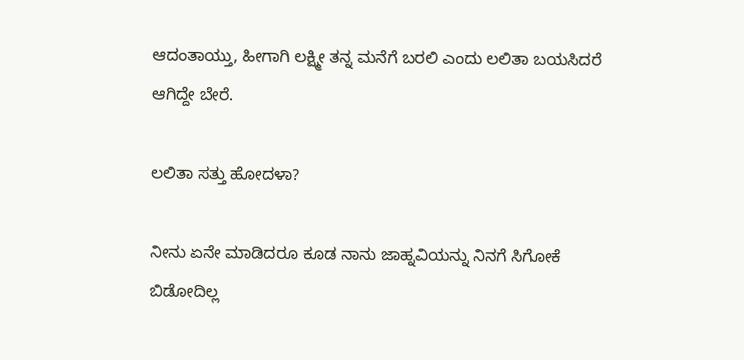ಆದಂತಾಯ್ತು, ಹೀಗಾಗಿ ಲಕ್ಷ್ಮೀ ತನ್ನ ಮನೆಗೆ ಬರಲಿ ಎಂದು ಲಲಿತಾ ಬಯಸಿದರೆ ಆಗಿದ್ದೇ ಬೇರೆ.

ಲಲಿತಾ ಸತ್ತು ಹೋದಳಾ?

ನೀನು ಏನೇ ಮಾಡಿದರೂ ಕೂಡ ನಾನು ಜಾಹ್ನವಿಯನ್ನು ನಿನಗೆ ಸಿಗೋಕೆ ಬಿಡೋದಿಲ್ಲ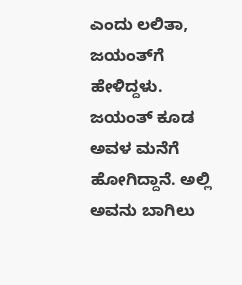ಎಂದು ಲಲಿತಾ, ಜಯಂತ್‌ಗೆ ಹೇಳಿದ್ದಳು. ಜಯಂತ್‌ ಕೂಡ ಅವಳ ಮನೆಗೆ ಹೋಗಿದ್ದಾನೆ. ಅಲ್ಲಿ ಅವನು ಬಾಗಿಲು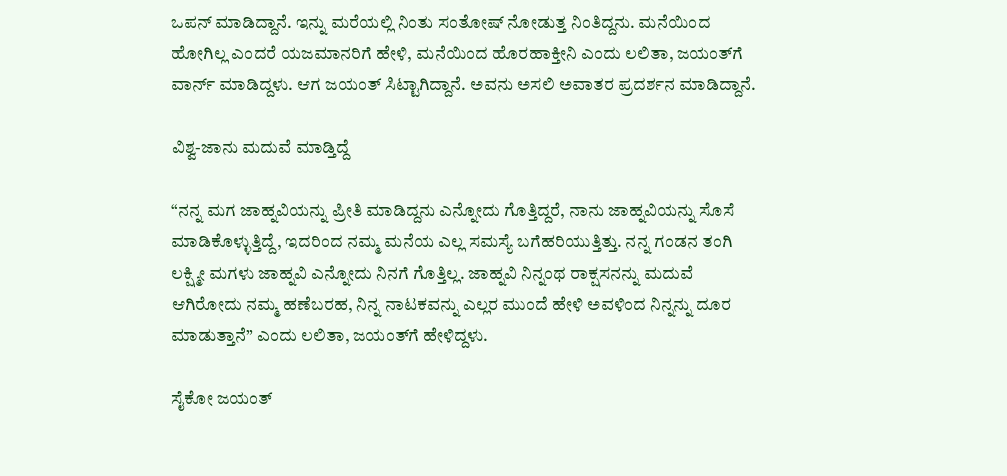ಒಪನ್‌ ಮಾಡಿದ್ದಾನೆ. ಇನ್ನು ಮರೆಯಲ್ಲಿ ನಿಂತು ಸಂತೋಷ್‌ ನೋಡುತ್ತ ನಿಂತಿದ್ದನು. ಮನೆಯಿಂದ ಹೋಗಿಲ್ಲ ಎಂದರೆ ಯಜಮಾನರಿಗೆ ಹೇಳಿ, ಮನೆಯಿಂದ ಹೊರಹಾಕ್ತೀನಿ ಎಂದು ಲಲಿತಾ, ಜಯಂತ್‌ಗೆ ವಾರ್ನ್‌ ಮಾಡಿದ್ದಳು. ಆಗ ಜಯಂತ್‌ ಸಿಟ್ಟಾಗಿದ್ದಾನೆ. ಅವನು ಅಸಲಿ ಅವಾತರ ಪ್ರದರ್ಶನ ಮಾಡಿದ್ದಾನೆ.

ವಿಶ್ವ-ಜಾನು ಮದುವೆ ಮಾಡ್ತಿದ್ದೆ

“ನನ್ನ ಮಗ ಜಾಹ್ನವಿಯನ್ನು ಪ್ರೀತಿ ಮಾಡಿದ್ದನು ಎನ್ನೋದು ಗೊತ್ತಿದ್ದರೆ, ನಾನು ಜಾಹ್ನವಿಯನ್ನು ಸೊಸೆ ಮಾಡಿಕೊಳ್ಳುತ್ತಿದ್ದೆ, ಇದರಿಂದ ನಮ್ಮ ಮನೆಯ ಎಲ್ಲ ಸಮಸ್ಯೆ ಬಗೆಹರಿಯುತ್ತಿತ್ತು. ನನ್ನ ಗಂಡನ ತಂಗಿ ಲಕ್ಷ್ಮೀ ಮಗಳು ಜಾಹ್ನವಿ ಎನ್ನೋದು ನಿನಗೆ ಗೊತ್ತಿಲ್ಲ. ಜಾಹ್ನವಿ ನಿನ್ನಂಥ ರಾಕ್ಷಸನನ್ನು ಮದುವೆ ಆಗಿರೋದು ನಮ್ಮ ಹಣೆಬರಹ, ನಿನ್ನ ನಾಟಕವನ್ನು ಎಲ್ಲರ ಮುಂದೆ ಹೇಳಿ ಅವಳಿಂದ ನಿನ್ನನ್ನು ದೂರ ಮಾಡುತ್ತಾನೆ” ಎಂದು ಲಲಿತಾ, ಜಯಂತ್‌ಗೆ ಹೇಳಿದ್ದಳು.

ಸೈಕೋ ಜಯಂತ್‌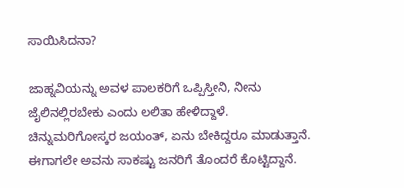ಸಾಯಿಸಿದನಾ?

ಜಾಹ್ನವಿಯನ್ನು ಅವಳ ಪಾಲಕರಿಗೆ ಒಪ್ಪಿಸ್ತೀನಿ, ನೀನು ಜೈಲಿನಲ್ಲಿರಬೇಕು ಎಂದು ಲಲಿತಾ ಹೇಳಿದ್ದಾಳೆ. ಚಿನ್ನುಮರಿಗೋಸ್ಕರ ಜಯಂತ್‌, ಏನು ಬೇಕಿದ್ದರೂ ಮಾಡುತ್ತಾನೆ. ಈಗಾಗಲೇ ಅವನು ಸಾಕಷ್ಟು ಜನರಿಗೆ ತೊಂದರೆ ಕೊಟ್ಟಿದ್ದಾನೆ.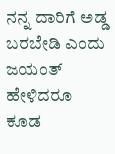ನನ್ನ ದಾರಿಗೆ ಅಡ್ಡ ಬರಬೇಡಿ ಎಂದು ಜಯಂತ್‌ ಹೇಳಿದರೂ ಕೂಡ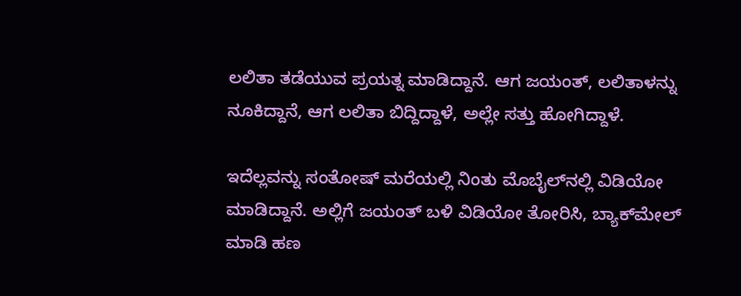ಲಲಿತಾ ತಡೆಯುವ ಪ್ರಯತ್ನ ಮಾಡಿದ್ದಾನೆ. ಆಗ ಜಯಂತ್‌, ಲಲಿತಾಳನ್ನು ನೂಕಿದ್ದಾನೆ, ಆಗ ಲಲಿತಾ ಬಿದ್ದಿದ್ದಾಳೆ, ಅಲ್ಲೇ ಸತ್ತು ಹೋಗಿದ್ದಾಳೆ.

ಇದೆಲ್ಲವನ್ನು ಸಂತೋಷ್‌ ಮರೆಯಲ್ಲಿ ನಿಂತು ಮೊಬೈಲ್‌ನಲ್ಲಿ ವಿಡಿಯೋ ಮಾಡಿದ್ದಾನೆ. ಅಲ್ಲಿಗೆ ಜಯಂತ್‌ ಬಳಿ ವಿಡಿಯೋ ತೋರಿಸಿ, ಬ್ಯಾಕ್‌ಮೇಲ್‌ ಮಾಡಿ ಹಣ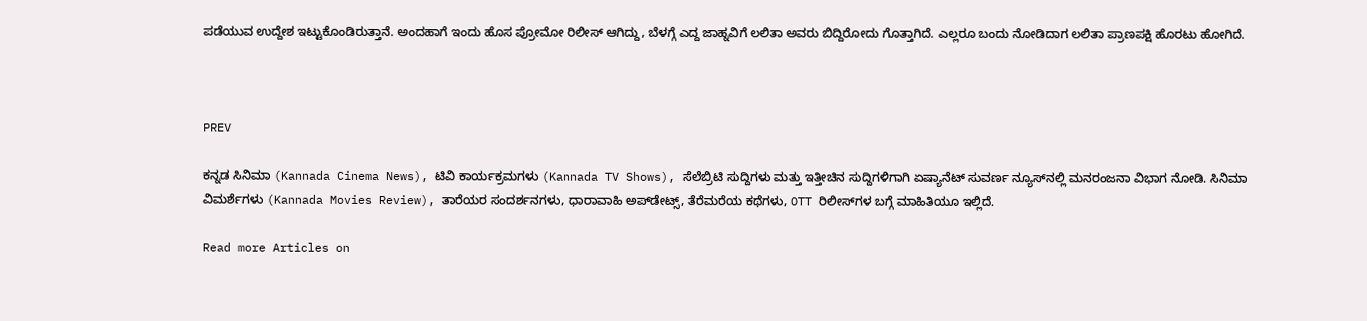ಪಡೆಯುವ ಉದ್ದೇಶ ಇಟ್ಟುಕೊಂಡಿರುತ್ತಾನೆ. ಅಂದಹಾಗೆ ಇಂದು ಹೊಸ ಪ್ರೋಮೋ ರಿಲೀಸ್‌ ಆಗಿದ್ದು, ಬೆಳಗ್ಗೆ ಎದ್ದ ಜಾಹ್ನವಿಗೆ ಲಲಿತಾ ಅವರು ಬಿದ್ದಿರೋದು ಗೊತ್ತಾಗಿದೆ. ಎಲ್ಲರೂ ಬಂದು ನೋಡಿದಾಗ ಲಲಿತಾ ಪ್ರಾಣಪಕ್ಷಿ ಹೊರಟು ಹೋಗಿದೆ.



PREV

ಕನ್ನಡ ಸಿನಿಮಾ (Kannada Cinema News), ಟಿವಿ ಕಾರ್ಯಕ್ರಮಗಳು (Kannada TV Shows), ಸೆಲೆಬ್ರಿಟಿ ಸುದ್ದಿಗಳು ಮತ್ತು ಇತ್ತೀಚಿನ ಸುದ್ದಿಗಳಿಗಾಗಿ ಏಷ್ಯಾನೆಟ್ ಸುವರ್ಣ ನ್ಯೂಸ್‌ನಲ್ಲಿ ಮನರಂಜನಾ ವಿಭಾಗ ನೋಡಿ. ಸಿನಿಮಾ ವಿಮರ್ಶೆಗಳು (Kannada Movies Review), ತಾರೆಯರ ಸಂದರ್ಶನಗಳು, ಧಾರಾವಾಹಿ ಅಪ್‌ಡೇಟ್ಸ್‌, ತೆರೆಮರೆಯ ಕಥೆಗಳು, OTT ರಿಲೀಸ್‌ಗಳ ಬಗ್ಗೆ ಮಾಹಿತಿಯೂ ಇಲ್ಲಿದೆ.

Read more Articles on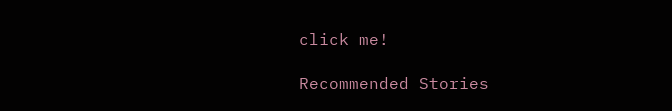click me!

Recommended Stories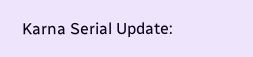Karna Serial Update: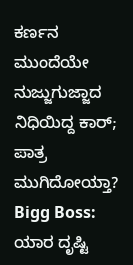ಕರ್ಣನ ಮುಂದೆಯೇ ನುಜ್ಜುಗುಜ್ಜಾದ ನಿಧಿಯಿದ್ದ ಕಾರ್; ಪಾತ್ರ ಮುಗಿದೋಯ್ತಾ?
Bigg Boss: ಯಾರ ದೃಷ್ಟಿ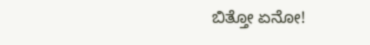ಬಿತ್ತೋ ಏನೋ!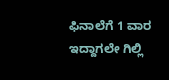ಫಿನಾಲೆಗೆ 1 ವಾರ ಇದ್ದಾಗಲೇ ಗಿಲ್ಲಿ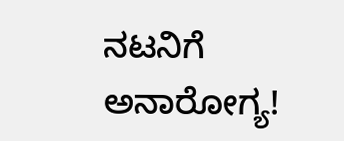ನಟನಿಗೆ ಅನಾರೋಗ್ಯ!